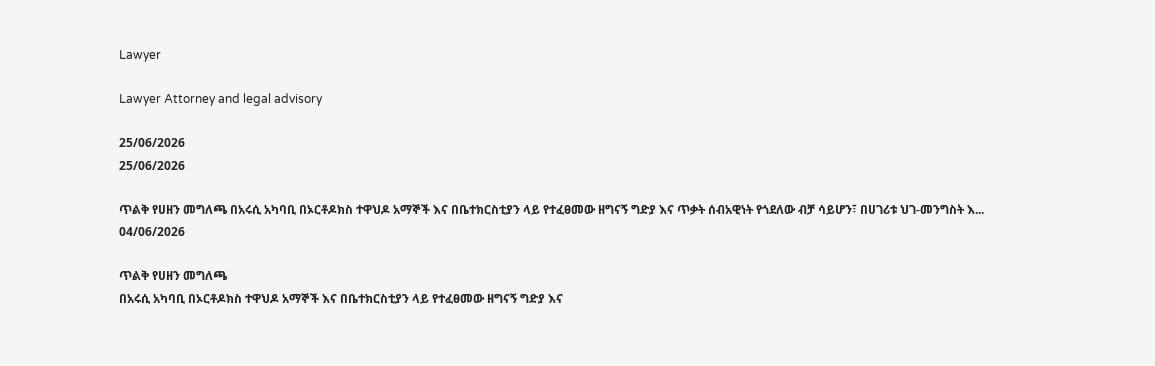Lawyer

Lawyer Attorney and legal advisory

25/06/2026
25/06/2026

ጥልቅ የሀዘን መግለጫ በአሩሲ አካባቢ በኦርቶዶክስ ተዋህዶ አማኞች እና በቤተክርስቲያን ላይ የተፈፀመው ዘግናኝ ግድያ እና ጥቃት ሰብአዊነት የጎደለው ብቻ ሳይሆን፣ በሀገሪቱ ህገ-መንግስት እ...
04/06/2026

ጥልቅ የሀዘን መግለጫ
በአሩሲ አካባቢ በኦርቶዶክስ ተዋህዶ አማኞች እና በቤተክርስቲያን ላይ የተፈፀመው ዘግናኝ ግድያ እና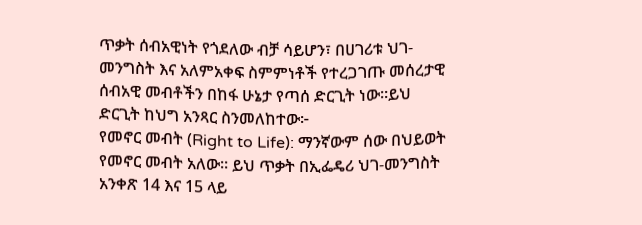ጥቃት ሰብአዊነት የጎደለው ብቻ ሳይሆን፣ በሀገሪቱ ህገ-መንግስት እና አለምአቀፍ ስምምነቶች የተረጋገጡ መሰረታዊ ሰብአዊ መብቶችን በከፋ ሁኔታ የጣሰ ድርጊት ነው።ይህ ድርጊት ከህግ አንጻር ስንመለከተው፦
የመኖር መብት (Right to Life): ማንኛውም ሰው በህይወት የመኖር መብት አለው። ይህ ጥቃት በኢፌዴሪ ህገ-መንግስት አንቀጽ 14 እና 15 ላይ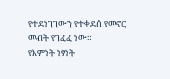የተደነገገውን የተቀደሰ የመኖር መብት የገፈፈ ነው።
የእምነት ነፃነት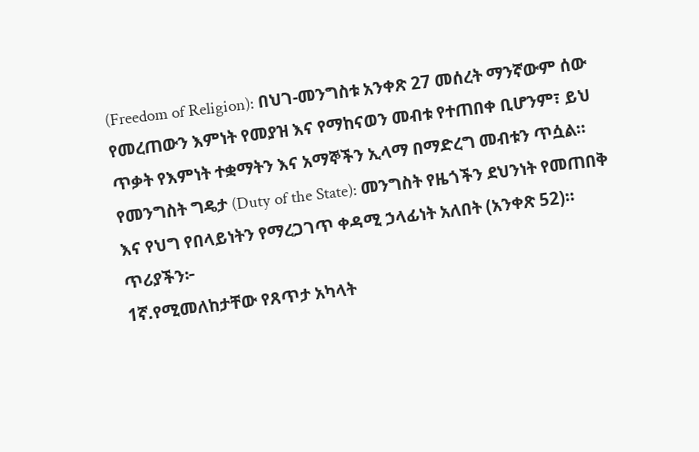(Freedom of Religion): በህገ-መንግስቱ አንቀጽ 27 መሰረት ማንኛውም ሰው የመረጠውን እምነት የመያዝ እና የማከናወን መብቱ የተጠበቀ ቢሆንም፣ ይህ ጥቃት የእምነት ተቋማትን እና አማኞችን ኢላማ በማድረግ መብቱን ጥሷል።
የመንግስት ግዴታ (Duty of the State): መንግስት የዜጎችን ደህንነት የመጠበቅ እና የህግ የበላይነትን የማረጋገጥ ቀዳሚ ኃላፊነት አለበት (አንቀጽ 52)።
ጥሪያችን፦
1ኛ.የሚመለከታቸው የጸጥታ አካላት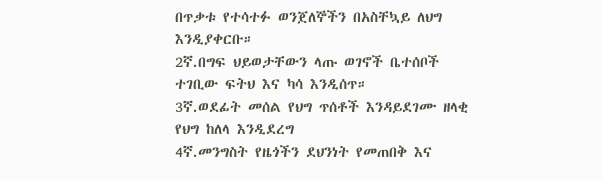በጥቃቱ የተሳተፉ ወንጀለኞችን በአስቸኳይ ለህግ እንዲያቀርቡ።
2ኛ.በግፍ ህይወታቸውን ላጡ ወገኖች ቤተሰቦች ተገቢው ፍትህ እና ካሳ እንዲሰጥ።
3ኛ.ወደፊት መሰል የህግ ጥሰቶች እንዳይደገሙ ዘላቂ የህግ ከለላ እንዲደረግ
4ኛ.መንግስት የዜጎችን ደህንነት የመጠበቅ እና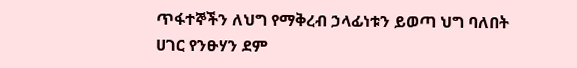ጥፋተኞችን ለህግ የማቅረብ ኃላፊነቱን ይወጣ ህግ ባለበት ሀገር የንፁሃን ደም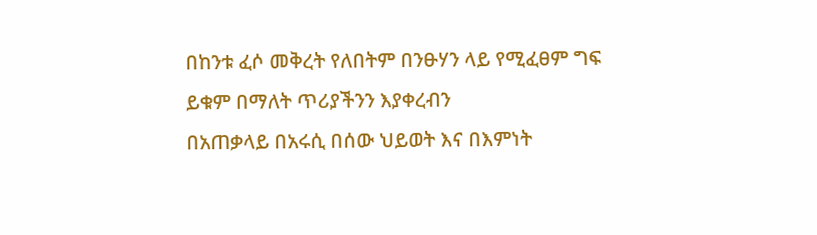በከንቱ ፈሶ መቅረት የለበትም በንፁሃን ላይ የሚፈፀም ግፍ ይቁም በማለት ጥሪያችንን እያቀረብን
በአጠቃላይ በአሩሲ በሰው ህይወት እና በእምነት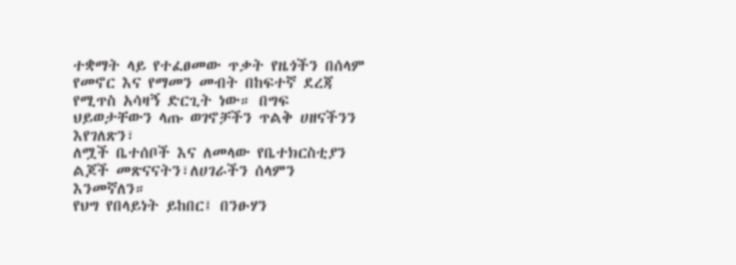ተቋማት ላይ የተፈፀመው ጥቃት የዜጎችን በሰላም የመኖር እና የማመን መብት በከፍተኛ ደረጃ የሚጥስ አሳዛኝ ድርጊት ነው። በግፍ ህይወታቸውን ላጡ ወገኖቻችን ጥልቅ ሀዘናችንን እየገለጽን፣
ለሟች ቤተሰቦች እና ለመላው የቤተክርስቲያን ልጆች መጽናናትን፣ለሀገራችን ሰላምን እንመኛለን።
የህግ የበላይነት ይከበር፤ በንፁሃን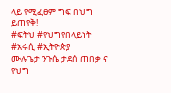ላይ የሚፈፀም ግፍ በህግ ይጠየቅ!
#ፍትህ #የህግየበላይነት #አሩሲ #ኢትዮጵያ
ሙሉጌታ ንጉሴ ታደሰ ጠበቃ ና የህግ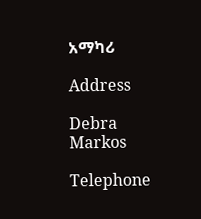አማካሪ

Address

Debra Markos

Telephone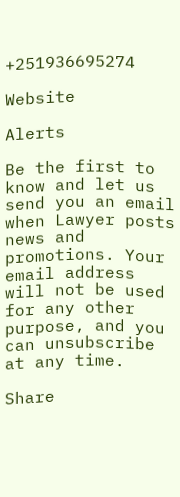+251936695274

Website

Alerts

Be the first to know and let us send you an email when Lawyer posts news and promotions. Your email address will not be used for any other purpose, and you can unsubscribe at any time.

Share